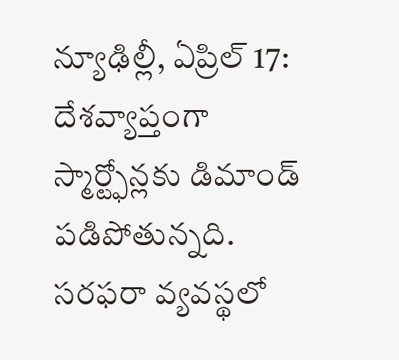న్యూఢిల్లీ, ఏప్రిల్ 17: దేశవ్యాప్తంగా స్మార్ట్ఫోన్లకు డిమాండ్ పడిపోతున్నది. సరఫరా వ్యవస్థలో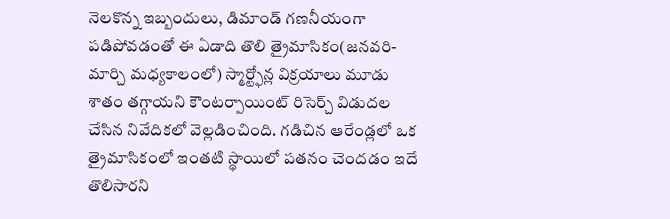నెలకొన్న ఇబ్బందులు, డిమాండ్ గణనీయంగా పడిపోవడంతో ఈ ఏడాది తొలి త్రైమాసికం(జనవరి-మార్చి మధ్యకాలంలో) స్మార్ట్ఫోన్ల విక్రయాలు మూడు శాతం తగ్గాయని కౌంటర్పాయింట్ రిసెర్చ్ విడుదల చేసిన నివేదికలో వెల్లడించింది. గడిచిన ఆరేండ్లలో ఒక త్రైమాసికంలో ఇంతటి స్థాయిలో పతనం చెందడం ఇదే తొలిసారని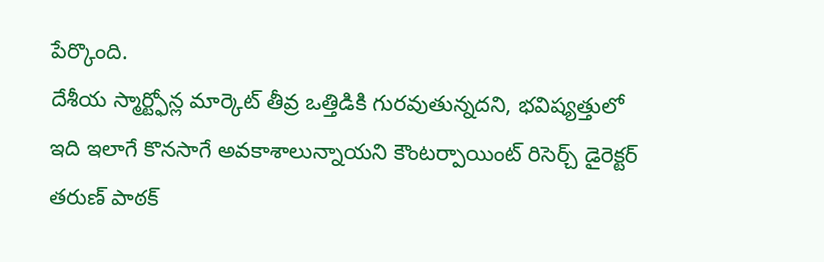పేర్కొంది.
దేశీయ స్మార్ట్ఫోన్ల మార్కెట్ తీవ్ర ఒత్తిడికి గురవుతున్నదని, భవిష్యత్తులో ఇది ఇలాగే కొనసాగే అవకాశాలున్నాయని కౌంటర్పాయింట్ రిసెర్చ్ డైరెక్టర్ తరుణ్ పాఠక్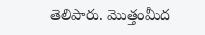తెలిపారు. మొత్తంమీద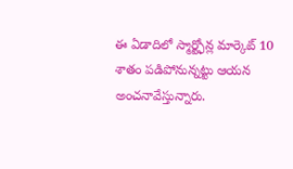ఈ ఏడాదిలో స్మార్ట్ఫోన్ల మార్కెట్ 10 శాతం పడిపోనున్నట్టు ఆయన అంచనావేస్తున్నారు.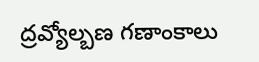ద్రవ్యోల్బణ గణాంకాలు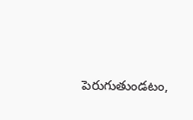పెరుగుతుండటం,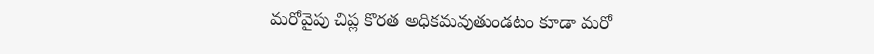మరోవైపు చిప్ల కొరత అధికమవుతుండటం కూడా మరో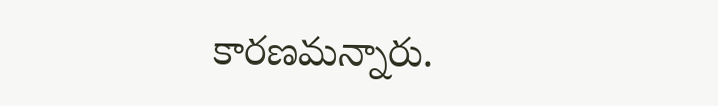కారణమన్నారు.